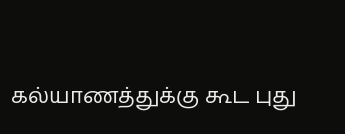கல்யாணத்துக்கு கூட புது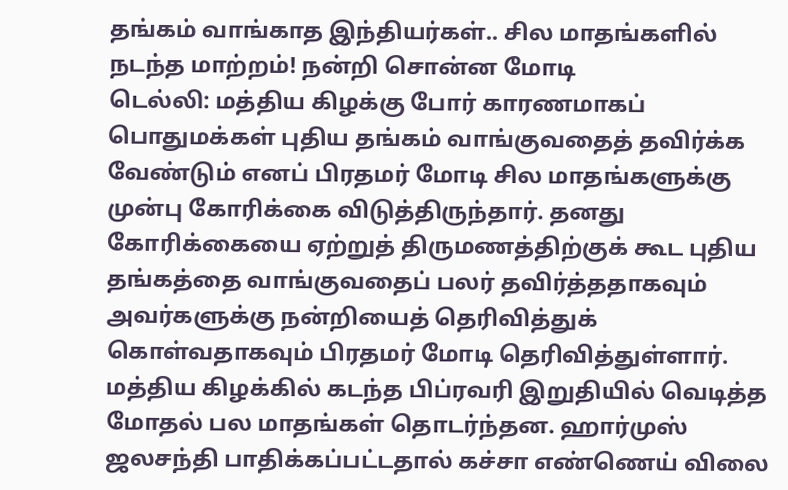தங்கம் வாங்காத இந்தியர்கள்.. சில மாதங்களில் நடந்த மாற்றம்! நன்றி சொன்ன மோடி
டெல்லி: மத்திய கிழக்கு போர் காரணமாகப் பொதுமக்கள் புதிய தங்கம் வாங்குவதைத் தவிர்க்க வேண்டும் எனப் பிரதமர் மோடி சில மாதங்களுக்கு முன்பு கோரிக்கை விடுத்திருந்தார். தனது கோரிக்கையை ஏற்றுத் திருமணத்திற்குக் கூட புதிய தங்கத்தை வாங்குவதைப் பலர் தவிர்த்ததாகவும் அவர்களுக்கு நன்றியைத் தெரிவித்துக் கொள்வதாகவும் பிரதமர் மோடி தெரிவித்துள்ளார்.
மத்திய கிழக்கில் கடந்த பிப்ரவரி இறுதியில் வெடித்த மோதல் பல மாதங்கள் தொடர்ந்தன. ஹார்முஸ் ஜலசந்தி பாதிக்கப்பட்டதால் கச்சா எண்ணெய் விலை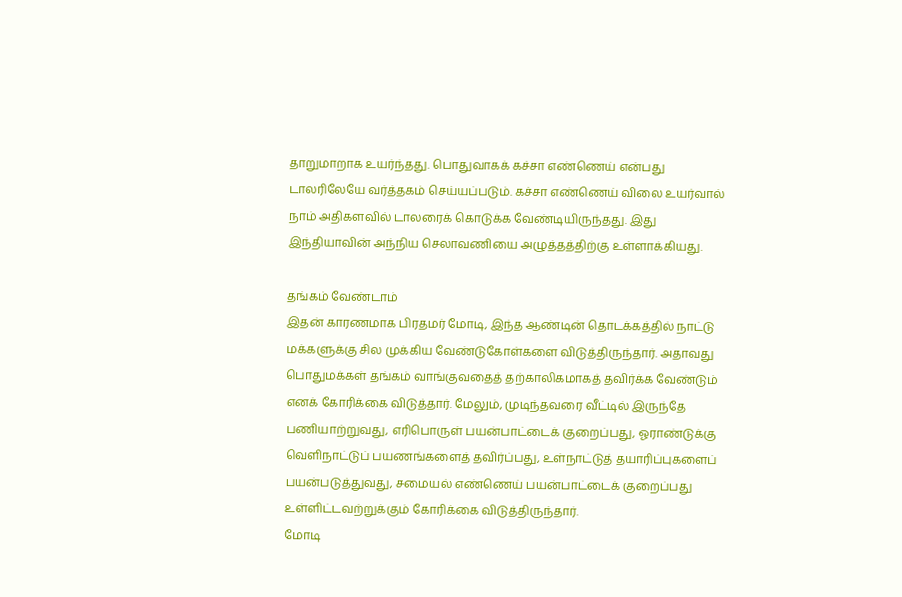தாறுமாறாக உயர்ந்தது. பொதுவாகக் கச்சா எண்ணெய் என்பது டாலரிலேயே வர்த்தகம் செய்யப்படும். கச்சா எண்ணெய் விலை உயர்வால் நாம் அதிகளவில் டாலரைக் கொடுக்க வேண்டியிருந்தது. இது இந்தியாவின் அந்நிய செலாவணியை அழுத்தத்திற்கு உள்ளாக்கியது.

தங்கம் வேண்டாம்
இதன் காரணமாக பிரதமர் மோடி, இந்த ஆண்டின் தொடக்கத்தில் நாட்டு மக்களுக்கு சில முக்கிய வேண்டுகோள்களை விடுத்திருந்தார். அதாவது பொதுமக்கள் தங்கம் வாங்குவதைத் தற்காலிகமாகத் தவிர்க்க வேண்டும் எனக் கோரிக்கை விடுத்தார். மேலும், முடிந்தவரை வீட்டில் இருந்தே பணியாற்றுவது, எரிபொருள் பயன்பாட்டைக் குறைப்பது, ஓராண்டுக்கு வெளிநாட்டுப் பயணங்களைத் தவிர்ப்பது, உள்நாட்டுத் தயாரிப்புகளைப் பயன்படுத்துவது, சமையல் எண்ணெய் பயன்பாட்டைக் குறைப்பது உள்ளிட்டவற்றுக்கும் கோரிக்கை விடுத்திருந்தார்.
மோடி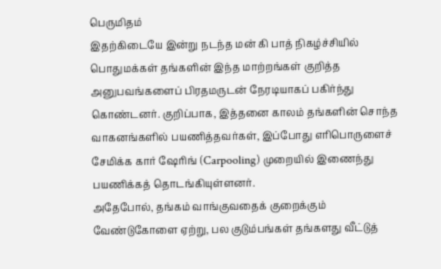பெருமிதம்
இதற்கிடையே இன்று நடந்த மன் கி பாத் நிகழ்ச்சியில் பொதுமக்கள் தங்களின் இந்த மாற்றங்கள் குறித்த அனுபவங்களைப் பிரதமருடன் நேரடியாகப் பகிர்ந்து கொண்டனர். குறிப்பாக, இத்தனை காலம் தங்களின் சொந்த வாகனங்களில் பயணித்தவர்கள், இப்போது எரிபொருளைச் சேமிக்க கார் ஷேரிங் (Carpooling) முறையில் இணைந்து பயணிக்கத் தொடங்கியுள்ளனர்.
அதேபோல், தங்கம் வாங்குவதைக் குறைக்கும் வேண்டுகோளை ஏற்று, பல குடும்பங்கள் தங்களது வீட்டுத்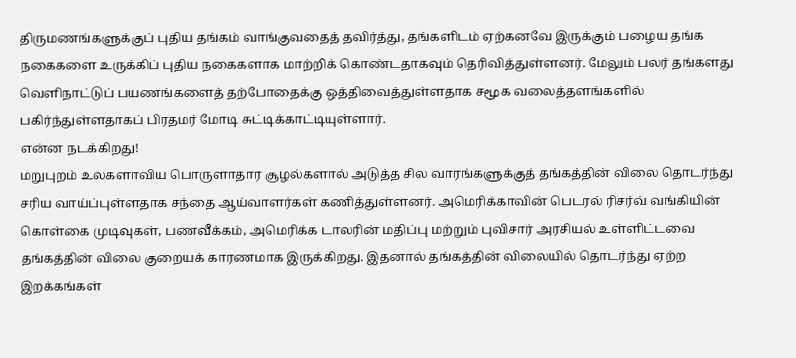திருமணங்களுக்குப் புதிய தங்கம் வாங்குவதைத் தவிர்த்து, தங்களிடம் ஏற்கனவே இருக்கும் பழைய தங்க நகைகளை உருக்கிப் புதிய நகைகளாக மாற்றிக் கொண்டதாகவும் தெரிவித்துள்ளனர். மேலும் பலர் தங்களது வெளிநாட்டுப் பயணங்களைத் தற்போதைக்கு ஒத்திவைத்துள்ளதாக சமூக வலைத்தளங்களில் பகிர்ந்துள்ளதாகப் பிரதமர் மோடி சுட்டிக்காட்டியுள்ளார்.
என்ன நடக்கிறது!
மறுபுறம் உலகளாவிய பொருளாதார சூழல்களால் அடுத்த சில வாரங்களுக்குத் தங்கத்தின் விலை தொடர்ந்து சரிய வாய்ப்புள்ளதாக சந்தை ஆய்வாளர்கள் கணித்துள்ளனர். அமெரிக்காவின் பெடரல் ரிசர்வ் வங்கியின் கொள்கை முடிவுகள், பணவீக்கம், அமெரிக்க டாலரின் மதிப்பு மற்றும் புவிசார் அரசியல் உள்ளிட்டவை தங்கத்தின் விலை குறையக் காரணமாக இருக்கிறது. இதனால் தங்கத்தின் விலையில் தொடர்ந்து ஏற்ற இறக்கங்கள்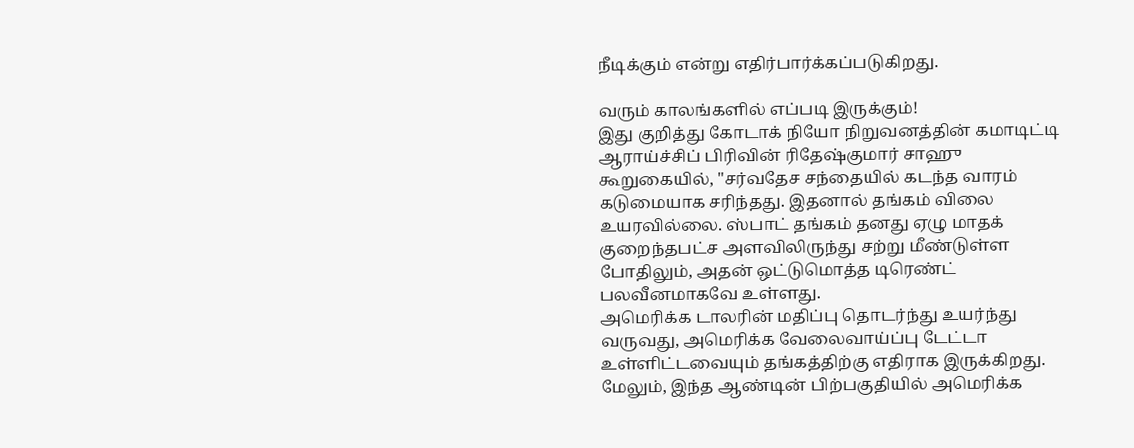நீடிக்கும் என்று எதிர்பார்க்கப்படுகிறது.

வரும் காலங்களில் எப்படி இருக்கும்!
இது குறித்து கோடாக் நியோ நிறுவனத்தின் கமாடிட்டி ஆராய்ச்சிப் பிரிவின் ரிதேஷ்குமார் சாஹு கூறுகையில், "சர்வதேச சந்தையில் கடந்த வாரம் கடுமையாக சரிந்தது. இதனால் தங்கம் விலை உயரவில்லை. ஸ்பாட் தங்கம் தனது ஏழு மாதக் குறைந்தபட்ச அளவிலிருந்து சற்று மீண்டுள்ள போதிலும், அதன் ஒட்டுமொத்த டிரெண்ட் பலவீனமாகவே உள்ளது.
அமெரிக்க டாலரின் மதிப்பு தொடர்ந்து உயர்ந்து வருவது, அமெரிக்க வேலைவாய்ப்பு டேட்டா உள்ளிட்டவையும் தங்கத்திற்கு எதிராக இருக்கிறது. மேலும், இந்த ஆண்டின் பிற்பகுதியில் அமெரிக்க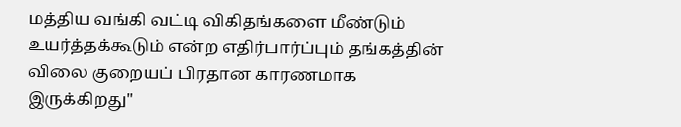மத்திய வங்கி வட்டி விகிதங்களை மீண்டும் உயர்த்தக்கூடும் என்ற எதிர்பார்ப்பும் தங்கத்தின் விலை குறையப் பிரதான காரணமாக இருக்கிறது"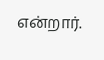என்றார்.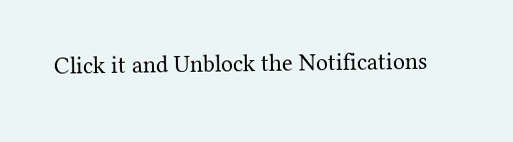Click it and Unblock the Notifications